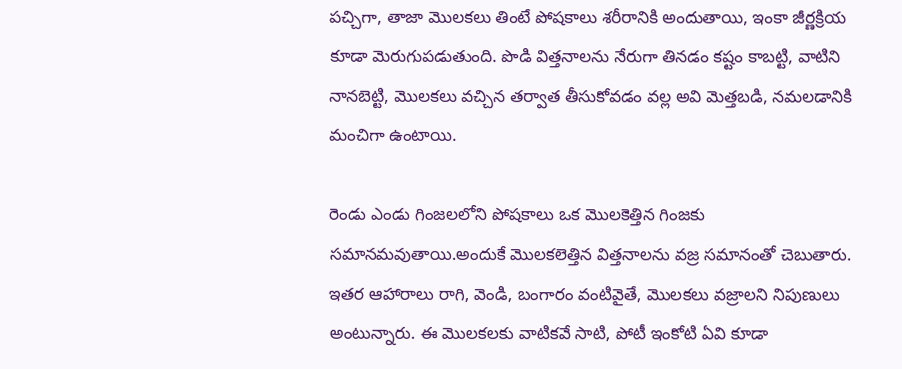పచ్చిగా, తాజా మొలకలు తింటే పోషకాలు శరీరానికి అందుతాయి, ఇంకా జీర్ణక్రియ కూడా మెరుగుపడుతుంది. పొడి విత్తనాలను నేరుగా తినడం కష్టం కాబట్టి, వాటిని నానబెట్టి, మొలకలు వచ్చిన తర్వాత తీసుకోవడం వల్ల అవి మెత్తబడి, నమలడానికి మంచిగా ఉంటాయి.

రెండు ఎండు గింజలలోని పోషకాలు ఒక మొలకెత్తిన గింజకు సమానమవుతాయి.అందుకే మొలకలెత్తిన విత్తనాలను వజ్ర సమానంతో చెబుతారు. ఇతర ఆహారాలు రాగి, వెండి, బంగారం వంటివైతే, మొలకలు వజ్రాలని నిపుణులు అంటున్నారు. ఈ మొలకలకు వాటికవే సాటి, పోటీ ఇంకోటి ఏవి కూడా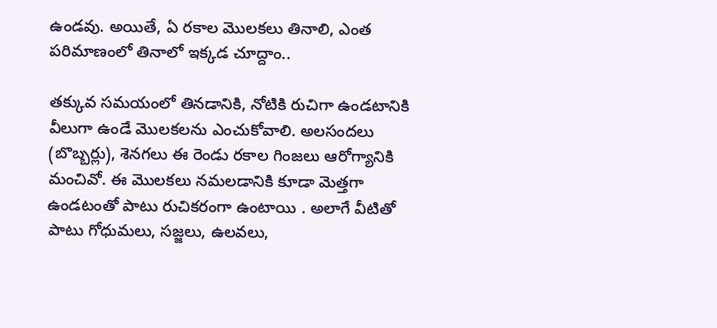ఉండవు. అయితే, ఏ రకాల మొలకలు తినాలి, ఎంత పరిమాణంలో తినాలో ఇక్కడ చూద్దాం..

తక్కువ సమయంలో తినడానికి, నోటికి రుచిగా ఉండటానికి వీలుగా ఉండే మొలకలను ఎంచుకోవాలి. అలసందలు (బొబ్బర్లు), శెనగలు ఈ రెండు రకాల గింజలు ఆరోగ్యానికి మంచివో. ఈ మొలకలు నమలడానికి కూడా మెత్తగా ఉండటంతో పాటు రుచికరంగా ఉంటాయి . అలాగే వీటితో పాటు గోధుమలు, సజ్జలు, ఉలవలు,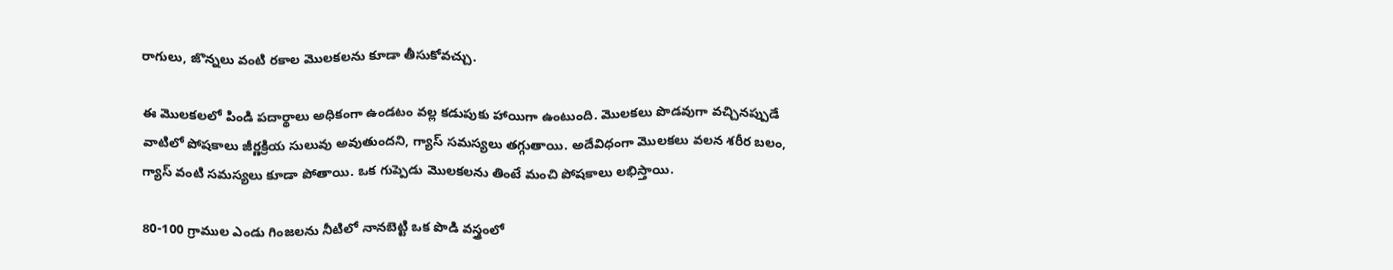రాగులు, జొన్నలు వంటి రకాల మొలకలను కూడా తీసుకోవచ్చు.

ఈ మొలకలలో పిండి పదార్థాలు అధికంగా ఉండటం వల్ల కడుపుకు హాయిగా ఉంటుంది. మొలకలు పొడవుగా వచ్చినప్పుడే వాటిలో పోషకాలు జీర్ణక్రియ సులువు అవుతుందని, గ్యాస్ సమస్యలు తగ్గుతాయి. అదేవిధంగా మొలకలు వలన శరీర బలం, గ్యాస్ వంటి సమస్యలు కూడా పోతాయి. ఒక గుప్పెడు మొలకలను తింటే మంచి పోషకాలు లభిస్తాయి.

80-100 గ్రాముల ఎండు గింజలను నీటిలో నానబెట్టి ఒక పొడి వస్త్రంలో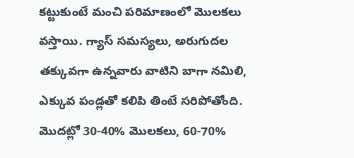కట్టుకుంటే మంచి పరిమాణంలో మొలకలు వస్తాయి. గ్యాస్ సమస్యలు, అరుగుదల తక్కువగా ఉన్నవారు వాటిని బాగా నమిలి, ఎక్కువ పండ్లతో కలిపి తింటే సరిపోతోంది. మొదట్లో 30-40% మొలకలు, 60-70%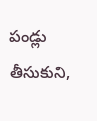పండ్లు తీసుకుని,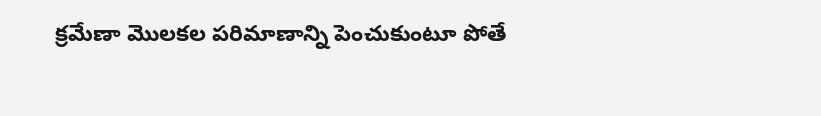క్రమేణా మొలకల పరిమాణాన్ని పెంచుకుంటూ పోతే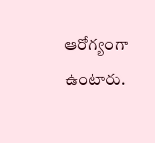ఆరోగ్యంగా ఉంటారు.